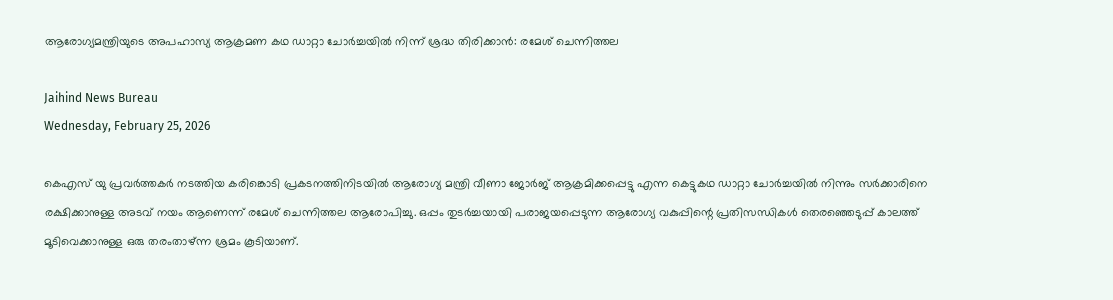ആരോഗ്യമന്ത്രിയുടെ അപഹാസ്യ ആക്രമണ കഥ ഡാറ്റാ ചോര്‍ച്ചയില്‍ നിന്ന് ശ്രദ്ധ തിരിക്കാന്‍: രമേശ് ചെന്നിത്തല

Jaihind News Bureau
Wednesday, February 25, 2026

കെഎസ് യു പ്രവര്‍ത്തകര്‍ നടത്തിയ കരിങ്കൊടി പ്രകടനത്തിനിടയില്‍ ആരോഗ്യ മന്ത്രി വീണാ ജോര്‍ജ് ആക്രമിക്കപ്പെട്ടു എന്ന കെട്ടുകഥ ഡാറ്റാ ചോര്‍ച്ചയില്‍ നിന്നും സര്‍ക്കാരിനെ രക്ഷിക്കാനുള്ള അടവ് നയം ആണെന്ന് രമേശ് ചെന്നിത്തല ആരോപിച്ചു. ഒപ്പം തുടര്‍ച്ചയായി പരാജയപ്പെടുന്ന ആരോഗ്യ വകുപ്പിന്റെ പ്രതിസന്ധികള്‍ തെരഞ്ഞെടുപ്പ് കാലത്ത് മൂടിവെക്കാനുള്ള ഒരു തരംതാഴ്ന്ന ശ്രമം കൂടിയാണ്.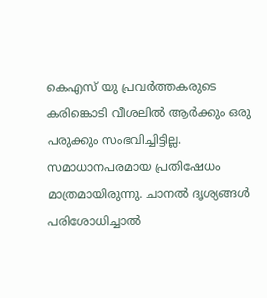കെഎസ് യു പ്രവര്‍ത്തകരുടെ കരിങ്കൊടി വീശലില്‍ ആര്‍ക്കും ഒരു പരുക്കും സംഭവിച്ചിട്ടില്ല. സമാധാനപരമായ പ്രതിഷേധം മാത്രമായിരുന്നു. ചാനല്‍ ദൃശ്യങ്ങള്‍ പരിശോധിച്ചാല്‍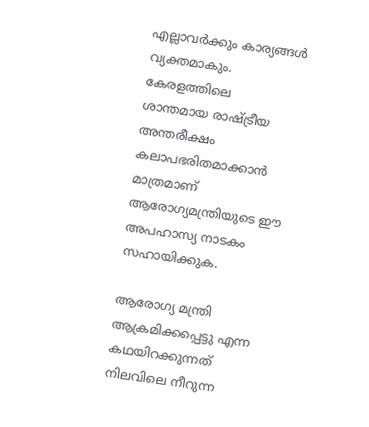എല്ലാവര്‍ക്കും കാര്യങ്ങള്‍ വ്യക്തമാകും. കേരളത്തിലെ ശാന്തമായ രാഷ്ട്രീയ അന്തരീക്ഷം കലാപഭരിതമാക്കാന്‍ മാത്രമാണ് ആരോഗ്യമന്ത്രിയുടെ ഈ അപഹാസ്യ നാടകം സഹായിക്കുക.

ആരോഗ്യ മന്ത്രി ആക്രമിക്കപ്പെട്ടു എന്ന കഥയിറക്കുന്നത് നിലവിലെ നീറുന്ന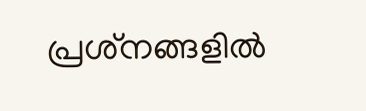പ്രശ്‌നങ്ങളില്‍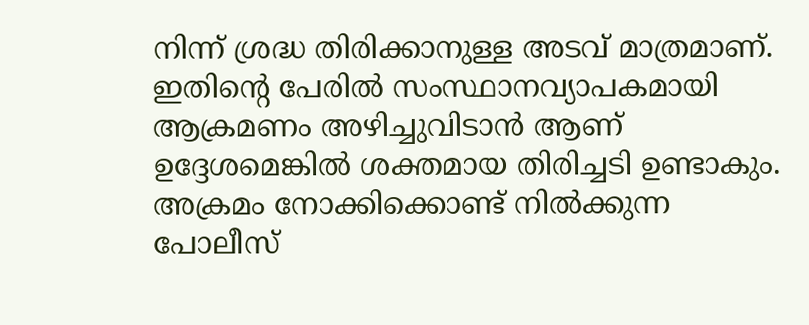നിന്ന് ശ്രദ്ധ തിരിക്കാനുള്ള അടവ് മാത്രമാണ്. ഇതിന്റെ പേരില്‍ സംസ്ഥാനവ്യാപകമായി ആക്രമണം അഴിച്ചുവിടാന്‍ ആണ് ഉദ്ദേശമെങ്കില്‍ ശക്തമായ തിരിച്ചടി ഉണ്ടാകും. അക്രമം നോക്കിക്കൊണ്ട് നില്‍ക്കുന്ന പോലീസ്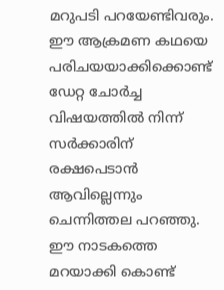മറുപടി പറയേണ്ടിവരും. ഈ ആക്രമണ കഥയെ പരിചയയാക്കിക്കൊണ്ട് ഡേറ്റ ചോര്‍ച്ച വിഷയത്തില്‍ നിന്ന് സര്‍ക്കാരിന് രക്ഷപെടാന്‍ ആവില്ലെന്നും ചെന്നിത്തല പറഞ്ഞു. ഈ നാടകത്തെ മറയാക്കി കൊണ്ട്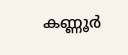കണ്ണൂര്‍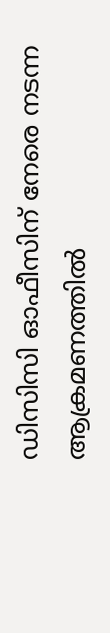ഡിസിസി ഓഫീസിന് നേരെ നടന്ന ആക്രമണത്തില്‍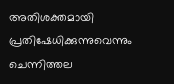അതിശക്തമായി പ്രതിഷേധിക്കുന്നുവെന്നും ചെന്നിത്തല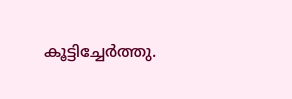കൂട്ടിച്ചേര്‍ത്തു.